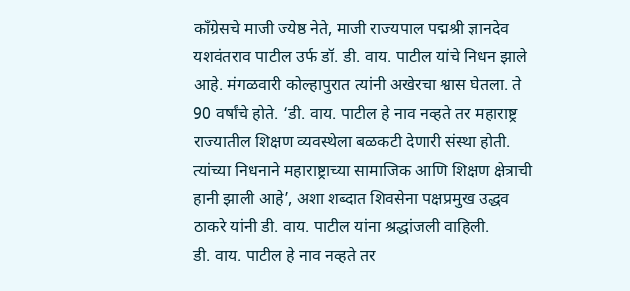काँग्रेसचे माजी ज्येष्ठ नेते, माजी राज्यपाल पद्मश्री ज्ञानदेव यशवंतराव पाटील उर्फ डॉ. डी. वाय. पाटील यांचे निधन झाले आहे. मंगळवारी कोल्हापुरात त्यांनी अखेरचा श्वास घेतला. ते 90 वर्षांचे होते. ‘डी. वाय. पाटील हे नाव नव्हते तर महाराष्ट्र राज्यातील शिक्षण व्यवस्थेला बळकटी देणारी संस्था होती. त्यांच्या निधनाने महाराष्ट्राच्या सामाजिक आणि शिक्षण क्षेत्राची हानी झाली आहे’, अशा शब्दात शिवसेना पक्षप्रमुख उद्धव ठाकरे यांनी डी. वाय. पाटील यांना श्रद्धांजली वाहिली.
डी. वाय. पाटील हे नाव नव्हते तर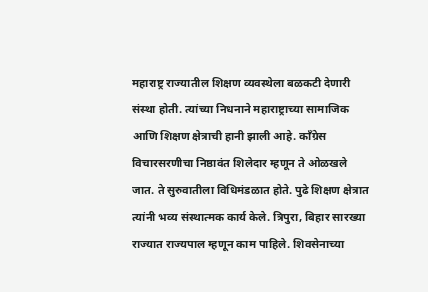महाराष्ट्र राज्यातील शिक्षण व्यवस्थेला बळकटी देणारी संस्था होती. त्यांच्या निधनाने महाराष्ट्राच्या सामाजिक आणि शिक्षण क्षेत्राची हानी झाली आहे. काँग्रेस विचारसरणीचा निष्ठावंत शिलेदार म्हणून ते ओळखले जात. ते सुरुवातीला विधिमंडळात होते. पुढे शिक्षण क्षेत्रात त्यांनी भव्य संस्थात्मक कार्य केले. त्रिपुरा, बिहार सारख्या राज्यात राज्यपाल म्हणून काम पाहिले. शिवसेनाच्या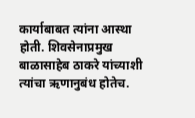कार्याबाबत त्यांना आस्था होती. शिवसेनाप्रमुख बाळासाहेब ठाकरे यांच्याशी त्यांचा ऋणानुबंध होतेच.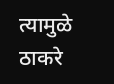त्यामुळे ठाकरे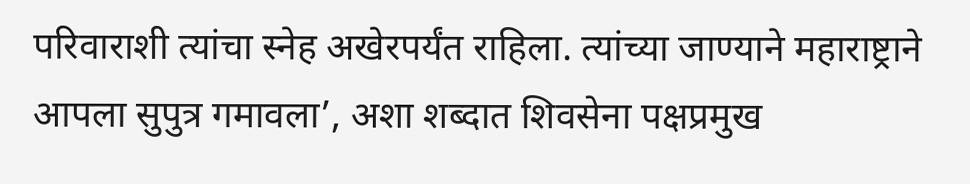परिवाराशी त्यांचा स्नेह अखेरपर्यंत राहिला. त्यांच्या जाण्याने महाराष्ट्राने आपला सुपुत्र गमावला’, अशा शब्दात शिवसेना पक्षप्रमुख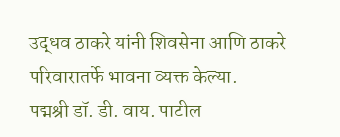उद्धव ठाकरे यांनी शिवसेना आणि ठाकरे परिवारातर्फे भावना व्यक्त केल्या.
पद्मश्री डॉ. डी. वाय. पाटील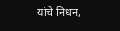यांचे निधन,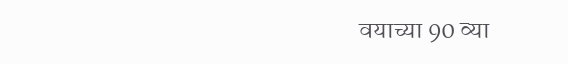वयाच्या 90 व्या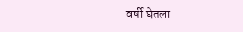वर्षी घेतला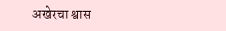अखेरचा श्वास